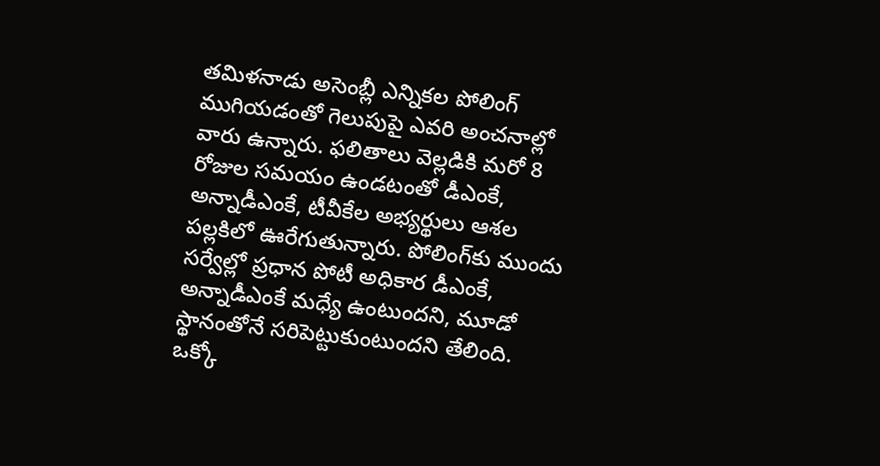తమిళనాడు అసెంబ్లీ ఎన్నికల పోలింగ్ ముగియడంతో గెలుపుపై ఎవరి అంచనాల్లో వారు ఉన్నారు. ఫలితాలు వెల్లడికి మరో 8 రోజుల సమయం ఉండటంతో డీఎంకే, అన్నాడీఎంకే, టీవీకేల అభ్యర్థులు ఆశల పల్లకిలో ఊరేగుతున్నారు. పోలింగ్‌కు ముందు సర్వేల్లో ప్రధాన పోటీ అధికార డీఎంకే, అన్నాడీఎంకే మధ్యే ఉంటుందని, మూడో స్థానంతోనే సరిపెట్టుకుంటుందని తేలింది. ఒక్కో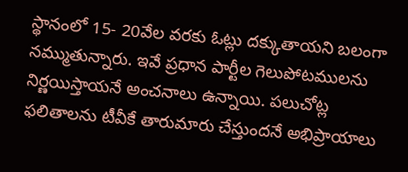స్థానంలో 15- 20వేల వరకు ఓట్లు దక్కుతాయని బలంగా నమ్ముతున్నారు. ఇవే ప్రధాన పార్టీల గెలుపోటములను నిర్ణయిస్తాయనే అంచనాలు ఉన్నాయి. పలుచోట్ల ఫలితాలను టీవీకే తారుమారు చేస్తుందనే అభిప్రాయాలు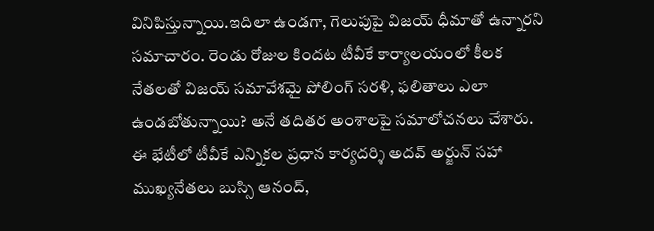వినిపిస్తున్నాయి.ఇదిలా ఉండగా, గెలుపుపై విజయ్ ధీమాతో ఉన్నారని సమాచారం. రెండు రోజుల కిందట టీవీకే కార్యాలయంలో కీలక నేతలతో విజయ్ సమావేశమై పోలింగ్ సరళి, ఫలితాలు ఎలా ఉండబోతున్నాయి? అనే తదితర అంశాలపై సమాలోచనలు చేశారు. ఈ భేటీలో టీవీకే ఎన్నికల ప్రధాన కార్యదర్శి అదవ్ అర్జున్ సహా ముఖ్యనేతలు బుస్సి ఆనంద్,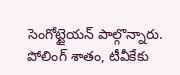సెంగోట్టైయన్ పాల్గొన్నారు. పోలింగ్‌ శాతం, టీవీకేకు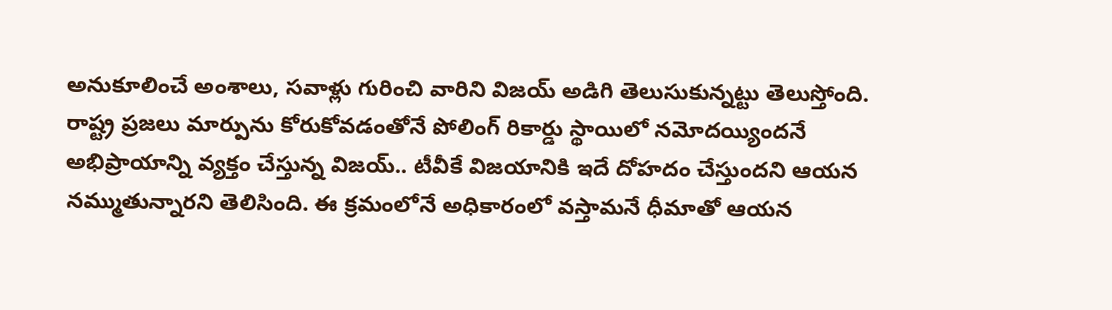అనుకూలించే అంశాలు, సవాళ్లు గురించి వారిని విజయ్ అడిగి తెలుసుకున్నట్టు తెలుస్తోంది. రాష్ట్ర ప్రజలు మార్పును కోరుకోవడంతోనే పోలింగ్ రికార్డు స్థాయిలో నమోదయ్యిందనే అభిప్రాయాన్ని వ్యక్తం చేస్తున్న విజయ్‌.. టీవీకే విజయానికి ఇదే దోహదం చేస్తుందని ఆయన నమ్ముతున్నారని తెలిసింది. ఈ క్రమంలోనే అధికారంలో వస్తామనే ధీమాతో ఆయన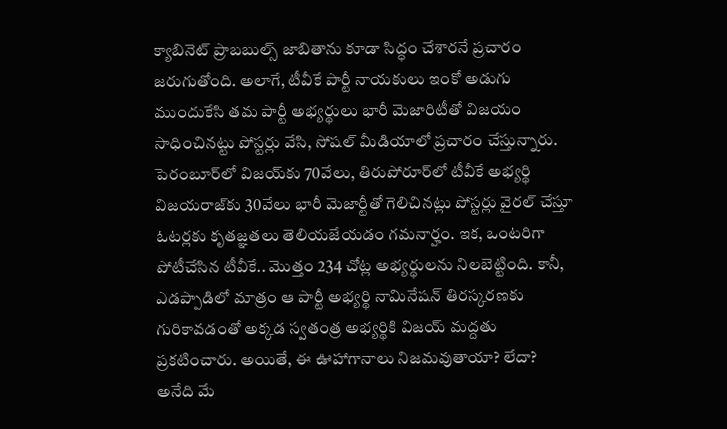క్యాబినెట్ ప్రాబబుల్స్‌ జాబితాను కూడా సిద్ధం చేశారనే ప్రచారం జరుగుతోంది. అలాగే, టీవీకే పార్టీ నాయకులు ఇంకో అడుగు ముందుకేసి తమ పార్టీ అభ్యర్థులు భారీ మెజారిటీతో విజయం సాధించినట్టు పోస్టర్లు వేసి, సోషల్ మీడియాలో ప్రచారం చేస్తున్నారు. పెరంబూర్‌లో విజయ్‌‌కు 70వేలు, తిరుపోరూర్‌లో టీవీకే అభ్యర్థి విజయరాజ్‌కు 30వేలు భారీ మెజార్టీతో గెలిచినట్లు పోస్టర్లు వైరల్‌ చేస్తూ ఓటర్లకు కృతజ్ఞతలు తెలియజేయడం గమనార్హం. ఇక, ఒంటరిగా పోటీచేసిన టీవీకే.. మొత్తం 234 చోట్ల అభ్యర్థులను నిలబెట్టింది. కానీ, ఎడప్పాడిలో మాత్రం ఆ పార్టీ అభ్యర్థి నామినేషన్ తిరస్కరణకు గురికావడంతో అక్కడ స్వతంత్ర అభ్యర్థికి విజయ్ మద్దతు ప్రకటించారు. అయితే, ఈ ఊహాగానాలు నిజమవుతాయా? లేదా? అనేది మే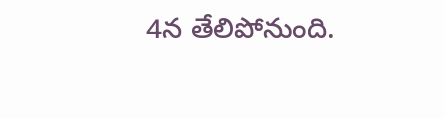4న తేలిపోనుంది.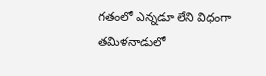గతంలో ఎన్నడూ లేని విధంగా తమిళనాడులో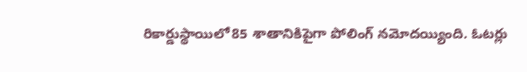రికార్డుస్థాయిలో85 శాతానికిపైగా పోలింగ్ నమోదయ్యింది. ఓటర్లు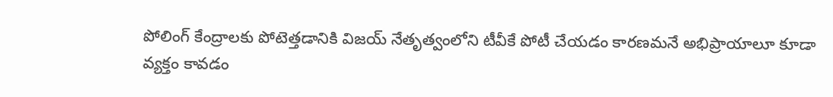పోలింగ్‌ కేంద్రాలకు పోటెత్తడానికి విజయ్‌ నేతృత్వంలోని టీవీకే పోటీ చేయడం కారణమనే అభిప్రాయాలూ కూడా వ్యక్తం కావడం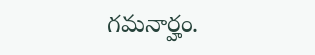గమనార్హం.